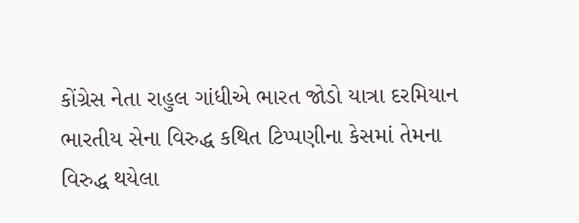કોંગ્રેસ નેતા રાહુલ ગાંધીએ ભારત જોડો યાત્રા દરમિયાન ભારતીય સેના વિરુદ્ધ કથિત ટિપ્પણીના કેસમાં તેમના વિરુદ્ધ થયેલા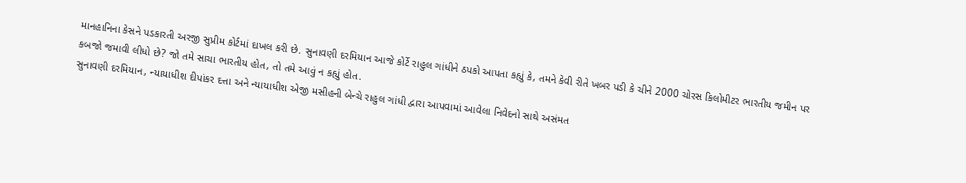માનહાનિના કેસને પડકારતી અરજી સુપ્રીમ કોર્ટમાં દાખલ કરી છે. સુનાવણી દરમિયાન આજે કોર્ટે રાહુલ ગાંધીને ઠપકો આપતા કહ્યું કે, તમને કેવી રીતે ખબર પડી કે ચીને 2000 ચોરસ કિલોમીટર ભારતીય જમીન પર કબજો જમાવી લીધો છે? જો તમે સાચા ભારતીય હોત, તો તમે આવું ન કહ્યું હોત.
સુનાવણી દરમિયાન, ન્યાયાધીશ દીપાંકર દત્તા અને ન્યાયાધીશ એજી મસીહની બેન્ચે રાહુલ ગાંધી દ્વારા આપવામાં આવેલા નિવેદનો સાથે અસંમત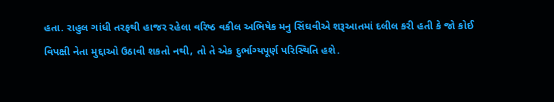હતા. રાહુલ ગાંધી તરફથી હાજર રહેલા વરિષ્ઠ વકીલ અભિષેક મનુ સિંઘવીએ શરૂઆતમાં દલીલ કરી હતી કે જો કોઈ વિપક્ષી નેતા મુદ્દાઓ ઉઠાવી શકતો નથી, તો તે એક દુર્ભાગ્યપૂર્ણ પરિસ્થિતિ હશે.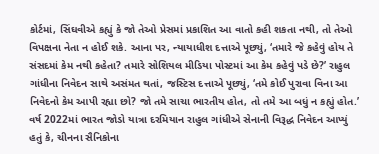કોર્ટમાં, સિંઘવીએ કહ્યું કે જો તેઓ પ્રેસમાં પ્રકાશિત આ વાતો કહી શકતા નથી, તો તેઓ વિપક્ષના નેતા ન હોઈ શકે. આના પર, ન્યાયાધીશ દત્તાએ પૂછ્યું, ‘તમારે જે કહેવું હોય તે સંસદમાં કેમ નથી કહેતા? તમારે સોશિયલ મીડિયા પોસ્ટમાં આ કેમ કહેવું પડે છે?’ રાહુલ ગાંધીના નિવેદન સાથે અસંમત થતાં, જસ્ટિસ દત્તાએ પૂછ્યું, ‘તમે કોઈ પુરાવા વિના આ નિવેદનો કેમ આપી રહ્યા છો? જો તમે સાચા ભારતીય હોત, તો તમે આ બધું ન કહ્યું હોત.’
વર્ષ 2022માં ભારત જોડો યાત્રા દરમિયાન રાહુલ ગાંધીએ સેનાની વિરૂદ્ધ નિવેદન આપ્યું હતું કે, ચીનના સૈનિકોના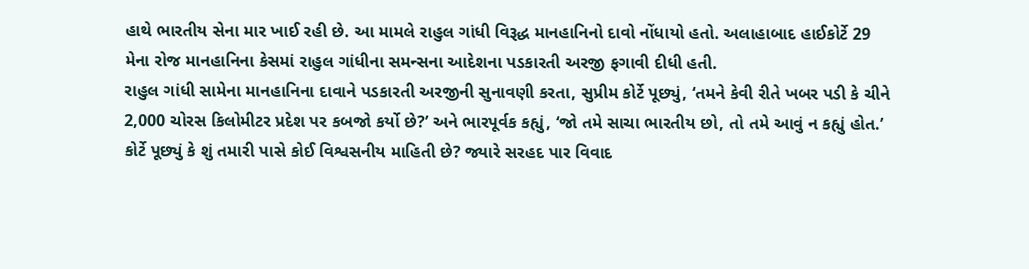હાથે ભારતીય સેના માર ખાઈ રહી છે. આ મામલે રાહુલ ગાંધી વિરૂદ્ધ માનહાનિનો દાવો નોંધાયો હતો. અલાહાબાદ હાઈકોર્ટે 29 મેના રોજ માનહાનિના કેસમાં રાહુલ ગાંધીના સમન્સના આદેશના પડકારતી અરજી ફગાવી દીધી હતી.
રાહુલ ગાંધી સામેના માનહાનિના દાવાને પડકારતી અરજીની સુનાવણી કરતા, સુપ્રીમ કોર્ટે પૂછ્યું, ‘તમને કેવી રીતે ખબર પડી કે ચીને 2,000 ચોરસ કિલોમીટર પ્રદેશ પર કબજો કર્યો છે?’ અને ભારપૂર્વક કહ્યું, ‘જો તમે સાચા ભારતીય છો, તો તમે આવું ન કહ્યું હોત.’ કોર્ટે પૂછ્યું કે શું તમારી પાસે કોઈ વિશ્વસનીય માહિતી છે? જ્યારે સરહદ પાર વિવાદ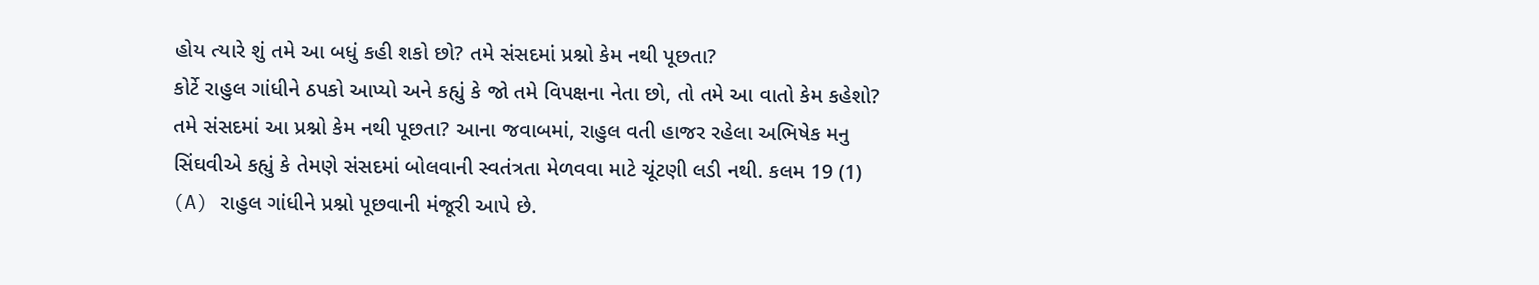હોય ત્યારે શું તમે આ બધું કહી શકો છો? તમે સંસદમાં પ્રશ્નો કેમ નથી પૂછતા?
કોર્ટે રાહુલ ગાંધીને ઠપકો આપ્યો અને કહ્યું કે જો તમે વિપક્ષના નેતા છો, તો તમે આ વાતો કેમ કહેશો? તમે સંસદમાં આ પ્રશ્નો કેમ નથી પૂછતા? આના જવાબમાં, રાહુલ વતી હાજર રહેલા અભિષેક મનુ સિંઘવીએ કહ્યું કે તેમણે સંસદમાં બોલવાની સ્વતંત્રતા મેળવવા માટે ચૂંટણી લડી નથી. કલમ 19 (1) (A) રાહુલ ગાંધીને પ્રશ્નો પૂછવાની મંજૂરી આપે છે.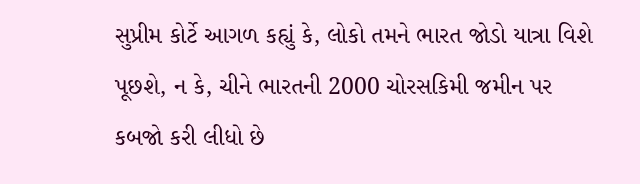સુપ્રીમ કોર્ટે આગળ કહ્યું કે, લોકો તમને ભારત જોડો યાત્રા વિશે પૂછશે, ન કે, ચીને ભારતની 2000 ચોરસકિમી જમીન પર કબજો કરી લીધો છે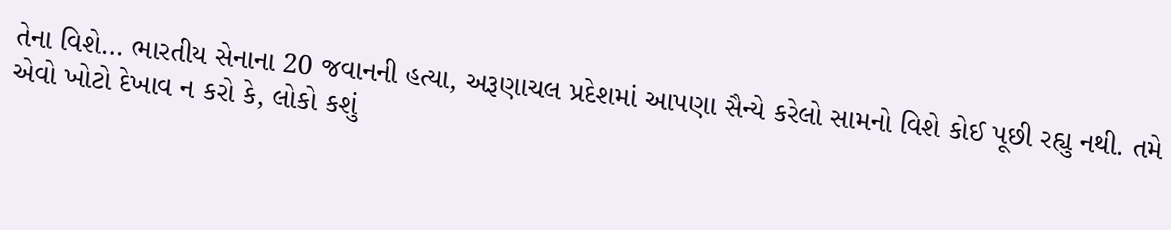તેના વિશે… ભારતીય સેનાના 20 જવાનની હત્યા, અરૂણાચલ પ્રદેશમાં આપણા સૈન્યે કરેલો સામનો વિશે કોઈ પૂછી રહ્યુ નથી. તમે એવો ખોટો દેખાવ ન કરો કે, લોકો કશું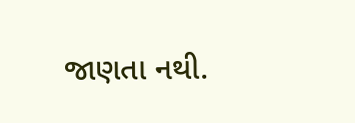જાણતા નથી.